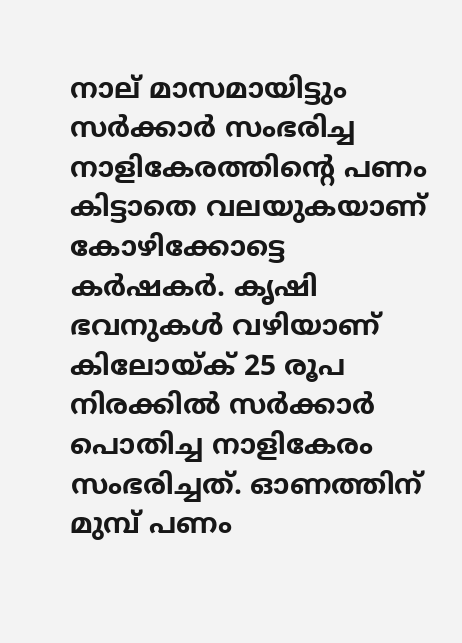നാല് മാസമായിട്ടും സര്‍ക്കാര്‍ സംഭരിച്ച നാളികേരത്തിന്റെ പണം കിട്ടാതെ വലയുകയാണ് കോഴിക്കോട്ടെ കര്‍ഷകര്‍. കൃഷി ഭവനുകള്‍ വഴിയാണ് കിലോയ്ക് 25 രൂപ നിരക്കില്‍ സര്‍ക്കാര്‍ പൊതിച്ച നാളികേരം സംഭരിച്ചത്. ഓണത്തിന് മുമ്പ് പണം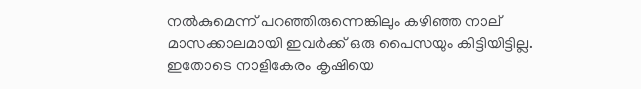നല്‍കുമെന്ന് പറഞ്ഞിരുന്നെങ്കിലും കഴിഞ്ഞ നാല് മാസക്കാലമായി ഇവര്‍ക്ക് ഒരു പൈസയും കിട്ടിയിട്ടില്ല. ഇതോടെ നാളികേരം കൃഷിയെ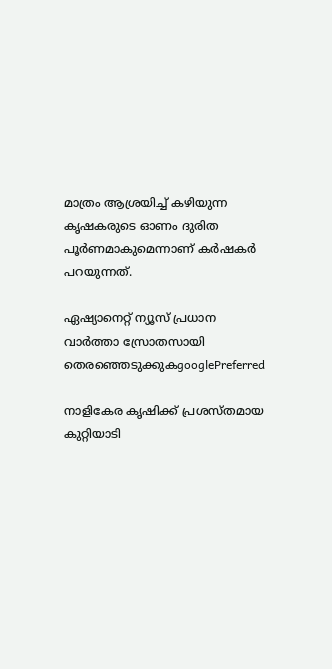മാത്രം ആശ്രയിച്ച് കഴിയുന്ന കൃഷകരുടെ ഓണം ദുരിത പൂര്‍ണമാകുമെന്നാണ് കര്‍ഷകര്‍ പറയുന്നത്.

ഏഷ്യാനെറ്റ് ന്യൂസ് പ്രധാന വാർത്താ സ്രോതസായി തെരഞ്ഞെടുക്കുകgooglePreferred

നാളികേര കൃഷിക്ക് പ്രശസ്തമായ കുറ്റിയാടി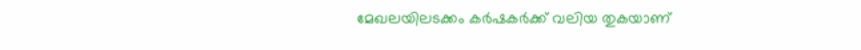മേഖലയിലടക്കം കര്‍ഷകര്‍ക്ക് വലിയ തുകയാണ്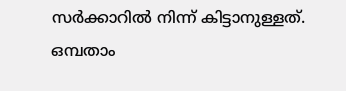സര്‍ക്കാറില്‍ നിന്ന് കിട്ടാനുള്ളത്. ഒമ്പതാം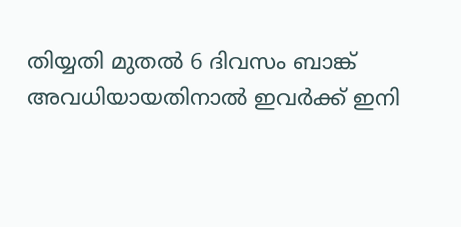തിയ്യതി മുതല്‍ 6 ദിവസം ബാങ്ക് അവധിയായതിനാല്‍ ഇവര്‍ക്ക് ഇനി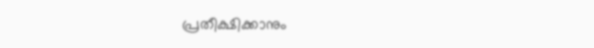പ്രതീക്ഷിക്കാനും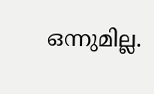ഒന്നുമില്ല.